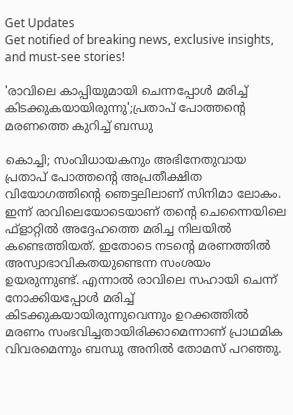Get Updates
Get notified of breaking news, exclusive insights, and must-see stories!

'രാവിലെ കാപ്പിയുമായി ചെന്നപ്പോൾ മരിച്ച് കിടക്കുകയായിരുന്നു';പ്രതാപ് പോത്തന്റെ മരണത്തെ കുറിച്ച് ബന്ധു

കൊച്ചി; സംവിധായകനും അഭിനേതുവായ പ്രതാപ് പോത്തന്റെ അപ്രതീക്ഷിത വിയോഗത്തിന്റെ ഞെട്ടലിലാണ് സിനിമാ ലോകം. ഇന്ന് രാവിലെയോടെയാണ് തന്റെ ചെന്നൈയിലെ ഫ്ളാറ്റിൽ അദ്ദേഹത്തെ മരിച്ച നിലയിൽ കണ്ടെത്തിയത്. ഇതോടെ നടന്റെ മരണത്തിൽ അസ്വാഭാവികതയുണ്ടെന്ന സംശയം ഉയരുന്നുണ്ട്. എന്നാൽ രാവിലെ സഹായി ചെന്ന് നോക്കിയപ്പോൾ മരിച്ച് കിടക്കുകയായിരുന്നുവെന്നും ഉറക്കത്തിൽ മരണം സംഭവിച്ചതായിരിക്കാമെന്നാണ് പ്രാഥമിക വിവരമെന്നും ബന്ധു അനിൽ തോമസ് പറഞ്ഞു.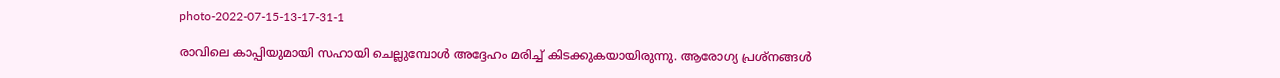photo-2022-07-15-13-17-31-1

രാവിലെ കാപ്പിയുമായി സഹായി ചെല്ലുമ്പോൾ അദ്ദേഹം മരിച്ച് കിടക്കുകയായിരുന്നു. ആരോഗ്യ പ്രശ്നങ്ങൾ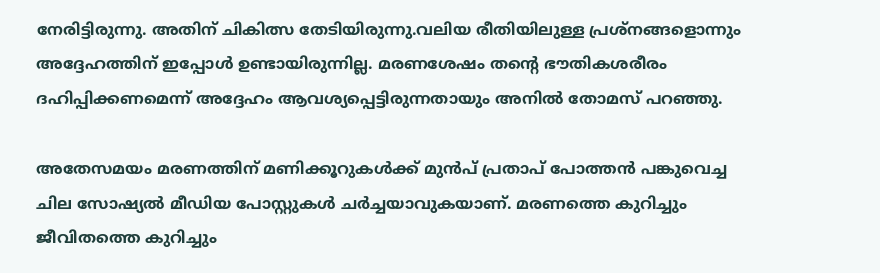നേരിട്ടിരുന്നു. അതിന് ചികിത്സ തേടിയിരുന്നു.വലിയ രീതിയിലുള്ള പ്രശ്നങ്ങളൊന്നും അദ്ദേഹത്തിന് ഇപ്പോൾ ഉണ്ടായിരുന്നില്ല. മരണശേഷം തന്റെ ഭൗതികശരീരം ദഹിപ്പിക്കണമെന്ന് അദ്ദേഹം ആവശ്യപ്പെട്ടിരുന്നതായും അനിൽ തോമസ് പറഞ്ഞു.

അതേസമയം മരണത്തിന് മണിക്കൂറുകൾക്ക് മുൻപ് പ്രതാപ് പോത്തൻ പങ്കുവെച്ച ചില സോഷ്യൽ മീഡിയ പോസ്റ്റുകൾ ചർച്ചയാവുകയാണ്. മരണത്തെ കുറിച്ചും ജീവിതത്തെ കുറിച്ചും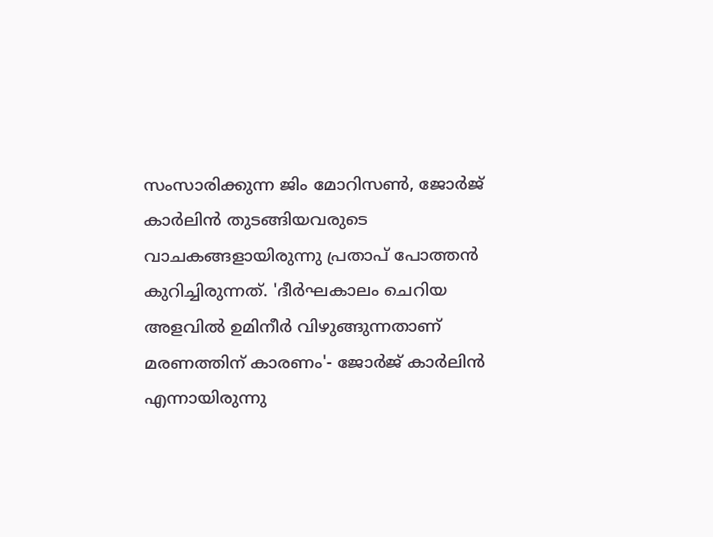സംസാരിക്കുന്ന ജിം മോറിസണ്‍, ജോര്‍ജ് കാര്‍ലിന്‍ തുടങ്ങിയവരുടെ വാചകങ്ങളായിരുന്നു പ്രതാപ് പോത്തൻ കുറിച്ചിരുന്നത്. 'ദീർഘകാലം ചെറിയ അളവിൽ ഉമിനീർ വിഴുങ്ങുന്നതാണ് മരണത്തിന് കാരണം'- ജോർജ് കാർലിൻ എന്നായിരുന്നു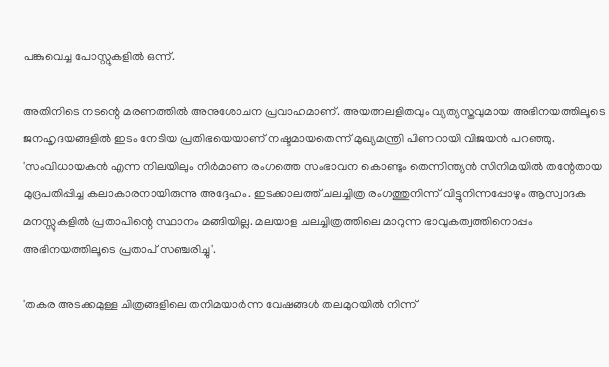പങ്കുവെച്ച പോസ്റ്റുകളിൽ ഒന്ന്.

അതിനിടെ നടന്റെ മരണത്തിൽ അനുശോചന പ്രവാഹമാണ്. അയത്നലളിതവും വ്യത്യസ്തവുമായ അഭിനയത്തിലൂടെ ജനഹൃദയങ്ങളിൽ ഇടം നേടിയ പ്രതിഭയെയാണ് നഷ്ടമായതെന്ന് മുഖ്യമന്ത്രി പിണറായി വിജയൻ പറഞ്ഞു. 'സംവിധായകൻ എന്ന നിലയിലും നിർമാണ രംഗത്തെ സംഭാവന കൊണ്ടും തെന്നിന്ത്യൻ സിനിമയിൽ തന്റേതായ മുദ്രപതിപ്പിച്ച കലാകാരനായിരുന്നു അദ്ദേഹം. ഇടക്കാലത്ത് ചലച്ചിത്ര രംഗത്തുനിന്ന് വിട്ടുനിന്നപ്പോഴും ആസ്വാദക മനസ്സുകളിൽ പ്രതാപിന്റെ സ്ഥാനം മങ്ങിയില്ല. മലയാള ചലച്ചിത്രത്തിലെ മാറുന്ന ഭാവുകത്വത്തിനൊപ്പം അഭിനയത്തിലൂടെ പ്രതാപ് സഞ്ചരിച്ചു'.

'തകര അടക്കമുള്ള ചിത്രങ്ങളിലെ തനിമയാര്‍ന്ന വേഷങ്ങൾ തലമുറയിൽ നിന്ന്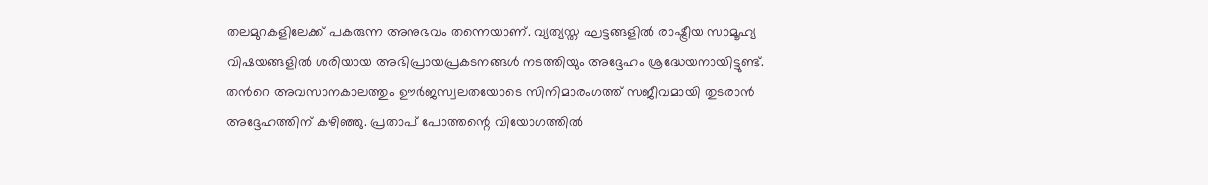തലമുറകളിലേക്ക് പകരുന്ന അനുഭവം തന്നെയാണ്. വ്യത്യസ്ത ഘട്ടങ്ങളിൽ രാഷ്ട്രീയ സാമൂഹ്യ വിഷയങ്ങളിൽ ശരിയായ അഭിപ്രായപ്രകടനങ്ങൾ നടത്തിയും അദ്ദേഹം ശ്രദ്ധേയനായിട്ടുണ്ട്. തന്‍റെ അവസാനകാലത്തും ഊർജസ്വലതയോടെ സിനിമാരംഗത്ത് സജീവമായി തുടരാൻ അദ്ദേഹത്തിന് കഴിഞ്ഞു. പ്രതാപ് പോത്തന്റെ വിയോഗത്തിൽ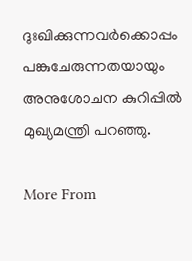ദുഃഖിക്കുന്നവർക്കൊപ്പം പങ്കുചേരുന്നതയായും അനുശോചന കുറിപ്പിൽ മുഖ്യമന്ത്രി പറഞ്ഞു.

More From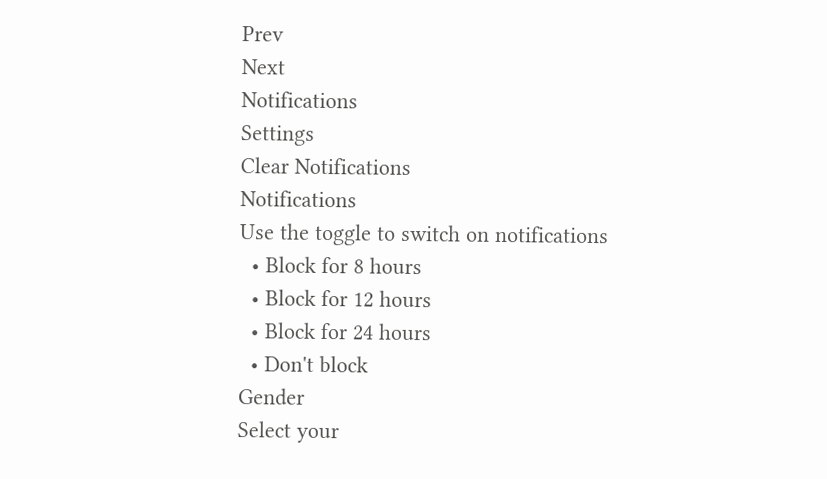Prev
Next
Notifications
Settings
Clear Notifications
Notifications
Use the toggle to switch on notifications
  • Block for 8 hours
  • Block for 12 hours
  • Block for 24 hours
  • Don't block
Gender
Select your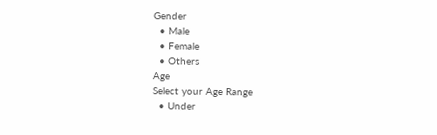Gender
  • Male
  • Female
  • Others
Age
Select your Age Range
  • Under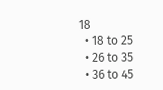18
  • 18 to 25
  • 26 to 35
  • 36 to 45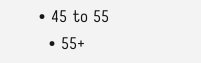• 45 to 55
  • 55+